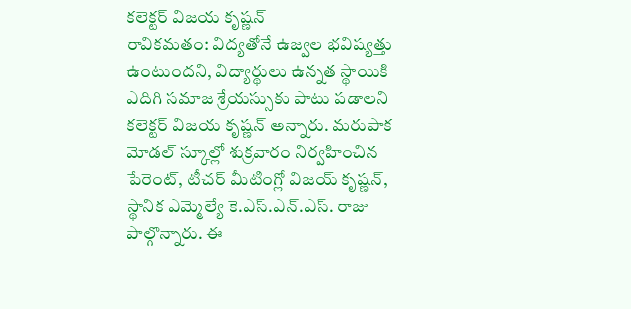కలెక్టర్ విజయ కృష్ణన్
రావికమతం: విద్యతోనే ఉజ్వల భవిష్యత్తు ఉంటుందని, విద్యార్థులు ఉన్నత స్థాయికి ఎదిగి సమాజ శ్రేయస్సుకు పాటు పడాలని కలెక్టర్ విజయ కృష్ణన్ అన్నారు. మరుపాక మోడల్ స్కూల్లో శుక్రవారం నిర్వహించిన పేరెంట్, టీచర్ మీటింగ్లో విజయ్ కృష్ణన్, స్థానిక ఎమ్మెల్యే కె.ఎస్.ఎన్.ఎస్. రాజు పాల్గొన్నారు. ఈ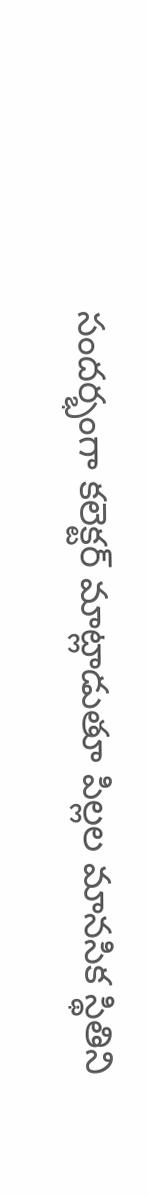సందర్భంగా కలెక్టర్ మాట్లాడుతూ పిల్లల మానసిక స్థితిని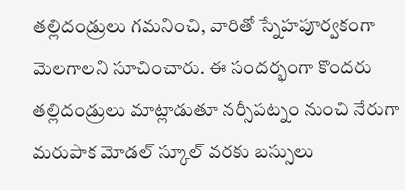తల్లిదండ్రులు గమనించి, వారితో స్నేహపూర్వకంగా మెలగాలని సూచించారు. ఈ సందర్భంగా కొందరు తల్లిదండ్రులు మాట్లాడుతూ నర్సీపట్నం నుంచి నేరుగా మరుపాక మోడల్ స్కూల్ వరకు బస్సులు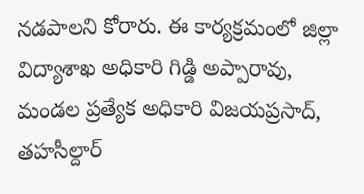నడపాలని కోరారు. ఈ కార్యక్రమంలో జిల్లా విద్యాశాఖ అధికారి గిడ్డి అప్పారావు, మండల ప్రత్యేక అధికారి విజయప్రసాద్, తహసీల్దార్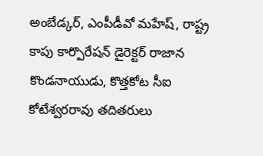అంబేడ్కర్, ఎంపీడీవో మహేష్, రాష్ట్ర కాపు కార్పొరేషన్ డైరెక్టర్ రాజాన కొండనాయుడు, కొత్తకోట సీఐ కోటేశ్వరరావు తదితరులు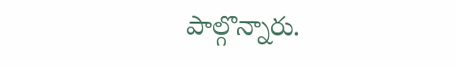పాల్గొన్నారు.